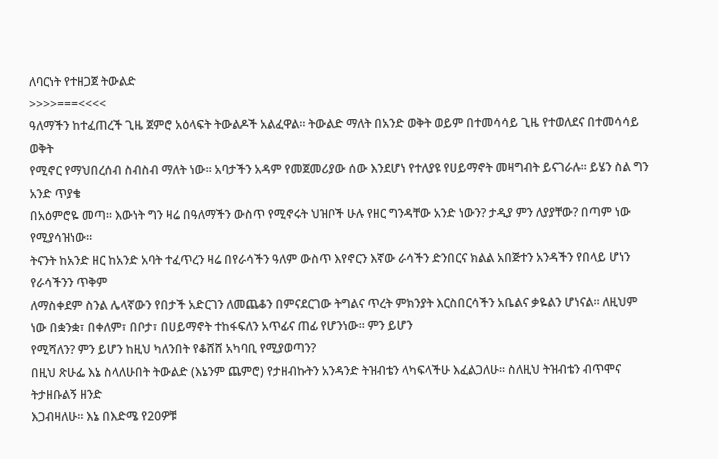ለባርነት የተዘጋጀ ትውልድ
>>>>===<<<<
ዓለማችን ከተፈጠረች ጊዜ ጀምሮ አዕላፍት ትውልዶች አልፈዋል። ትውልድ ማለት በአንድ ወቅት ወይም በተመሳሳይ ጊዜ የተወለደና በተመሳሳይ ወቅት
የሚኖር የማህበረሰብ ስብስብ ማለት ነው። አባታችን አዳም የመጀመሪያው ሰው እንደሆነ የተለያዩ የሀይማኖት መዛግብት ይናገራሉ። ይሄን ስል ግን አንድ ጥያቄ
በአዕምሮዬ መጣ። እውነት ግን ዛሬ በዓለማችን ውስጥ የሚኖሩት ህዝቦች ሁሉ የዘር ግንዳቸው አንድ ነውን? ታዲያ ምን ለያያቸው? በጣም ነው የሚያሳዝነው።
ትናንት ከአንድ ዘር ከአንድ አባት ተፈጥረን ዛሬ በየራሳችን ዓለም ውስጥ እየኖርን እኛው ራሳችን ድንበርና ክልል አበጅተን አንዳችን የበላይ ሆነን የራሳችንን ጥቅም
ለማስቀደም ስንል ሌላኛውን የበታች አድርገን ለመጨቆን በምናደርገው ትግልና ጥረት ምክንያት እርስበርሳችን አቤልና ቃዬልን ሆነናል። ለዚህም ነው በቋንቋ፣ በቀለም፣ በቦታ፣ በሀይማኖት ተከፋፍለን አጥፊና ጠፊ የሆንነው። ምን ይሆን
የሚሻለን? ምን ይሆን ከዚህ ካለንበት የቆሸሸ አካባቢ የሚያወጣን?
በዚህ ጽሁፌ እኔ ስላለሁበት ትውልድ (እኔንም ጨምሮ) የታዘብኩትን አንዳንድ ትዝብቴን ላካፍላችሁ እፈልጋለሁ። ስለዚህ ትዝብቴን ብጥሞና ትታዘቡልኝ ዘንድ
እጋብዛለሁ። እኔ በእድሜ የ20ዎቹ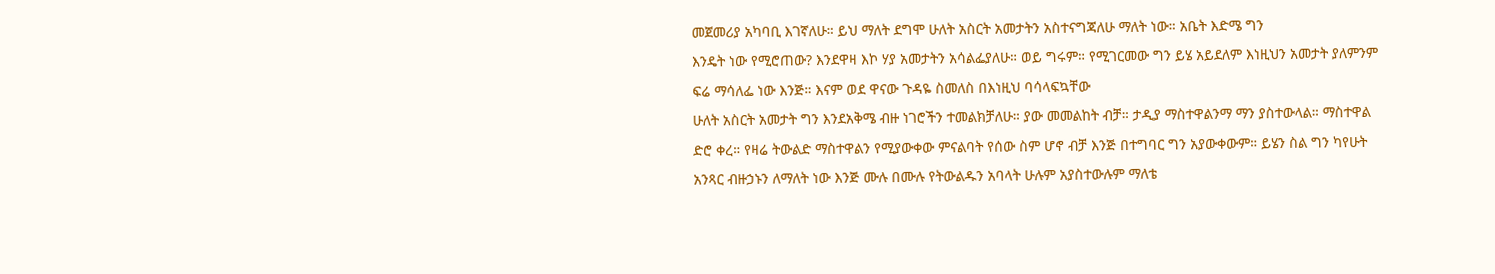መጀመሪያ አካባቢ እገኛለሁ። ይህ ማለት ደግሞ ሁለት አስርት አመታትን አስተናግጃለሁ ማለት ነው። አቤት እድሜ ግን
እንዴት ነው የሚሮጠው? እንደዋዛ እኮ ሃያ አመታትን አሳልፌያለሁ። ወይ ግሩም። የሚገርመው ግን ይሄ አይደለም እነዚህን አመታት ያለምንም ፍሬ ማሳለፌ ነው እንጅ። እናም ወደ ዋናው ጉዳዬ ስመለስ በእነዚህ ባሳላፍኳቸው
ሁለት አስርት አመታት ግን እንደአቅሜ ብዙ ነገሮችን ተመልክቻለሁ። ያው መመልከት ብቻ። ታዲያ ማስተዋልንማ ማን ያስተውላል። ማስተዋል ድሮ ቀረ። የዛሬ ትውልድ ማስተዋልን የሚያውቀው ምናልባት የሰው ስም ሆኖ ብቻ እንጅ በተግባር ግን አያውቀውም። ይሄን ስል ግን ካየሁት አንጻር ብዙኃኑን ለማለት ነው እንጅ ሙሉ በሙሉ የትውልዱን አባላት ሁሉም አያስተውሉም ማለቴ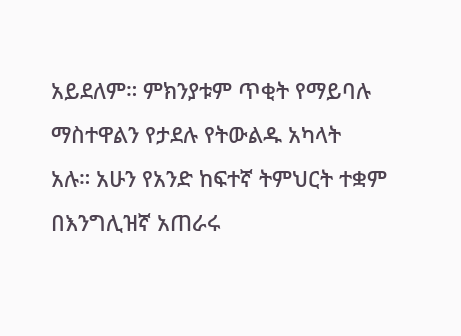አይደለም። ምክንያቱም ጥቂት የማይባሉ ማስተዋልን የታደሉ የትውልዱ አካላት
አሉ። አሁን የአንድ ከፍተኛ ትምህርት ተቋም በእንግሊዝኛ አጠራሩ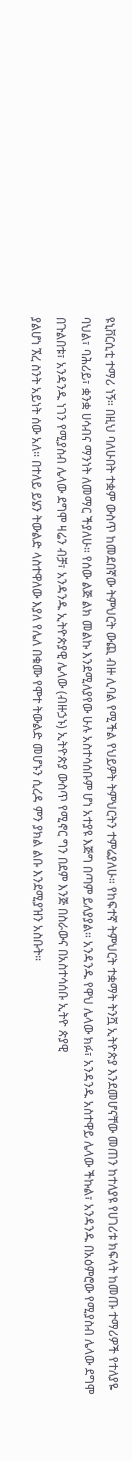ዩኒቨርሲቲ ተማሪ ነኝ። በዚህ ባለሁበት ተቋም ውስጥ ከመደበኛው ትምህርት ውጪ ብዙ ሊባል የሚችል የህይዎት ትምህርትን ተምሬያለሁ። የከፍተኛ ትምህርት ተቋማት ትንሿ ኢትዮጵያ እንደመሆናቸው መጠን ከተለያዩ የሀገሪቱ ክፍላት ከመጡ ተማሪዎች የተለያዬ ባህል፣ ባሕሪይ፣ ቋንቋ ሀሳብና ማንነት ለመማር ችያለሁ። የሰው ልጅ ልክ መልኩ እንደሚለያየው ሁሉ አስተሳሰቡም ሆነ አተያዩ እጅግ በጣም ይለያያል። አንዳንዱ የዋህ ሌላው ክፉ፣ አንዳንዱ አስተዋይ ሌላው ችኩል፣ አንዳንዱ በአዕምሮው የሚያስብ ሌላው ደግሞ በጉልበቱ፣ አንዳንዱ ነገን የሚያስብ ሌላው ደግሞ ዛሬን ብቻ፣ አንዳንዱ ኢትዮጵያዊ ሌላው (ብዙኃኑ) ኢትዮጵያ ውስጥ የሚኖር ግን በደም እንጅ በስራውና በአስተሳሰቡ ኢትዮ ጵያዊ
ያልሆነ ኧረ ስንት አይነት ሰው አለ። በተለይ ይሄን ትውልድ ላስተዋለው እያለ የሌለ በቁሙ የሞተ ትውልድ መሆኑን ሲረዳ ምን ያክል ልቡ እንደሚያዝን አስቡት።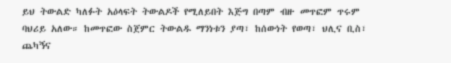ይህ ትውልድ ካለፉት አዕላፍት ትውልዶች የሚለይበት እጅግ በጣም ብዙ መጥፎም ጥሩም ባህሪይ አለው። ከመጥፎው ስጀምር ትውልዱ ማንነቱን ያጣ፣ ከሰውነት የወጣ፣ ህሊና ቢስ፣ ጨካኝና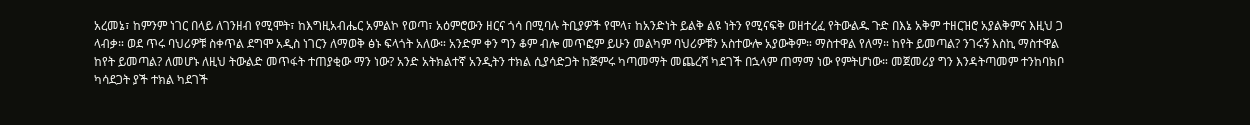አረመኔ፣ ከምንም ነገር በላይ ለገንዘብ የሚሞት፣ ከእግዚአብሔር አምልኮ የወጣ፣ አዕምሮውን ዘርና ጎሳ በሚባሉ ትቢያዎች የሞላ፣ ከአንድነት ይልቅ ልዩ ነትን የሚናፍቅ ወዘተረፈ የትውልዱ ጉድ በእኔ አቅም ተዘርዝሮ አያልቅምና እዚህ ጋ ላብቃ። ወደ ጥሩ ባህሪዎቹ ስቀጥል ደግሞ አዲስ ነገርን ለማወቅ ፅኑ ፍላጎት አለው። አንድም ቀን ግን ቆም ብሎ መጥፎም ይሁን መልካም ባህሪዎቹን አስተውሎ አያውቅም። ማስተዋል የለማ። ከየት ይመጣል? ንገሩኝ እስኪ ማስተዋል ከየት ይመጣል? ለመሆኑ ለዚህ ትውልድ መጥፋት ተጠያቂው ማን ነው? አንድ አትክልተኛ አንዲትን ተክል ሲያሳድጋት ከጅምሩ ካጣመማት መጨረሻ ካደገች በኋላም ጠማማ ነው የምትሆነው። መጀመሪያ ግን እንዳትጣመም ተንከባክቦ ካሳደጋት ያች ተክል ካደገች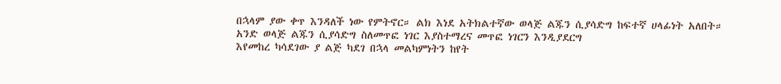በኋላም ያው ቀጥ እንዳለች ነው የምትኖር። ልክ እነደ አትክልተኛው ወላጅ ልጁን ሲያሳድግ ከፍተኛ ሀላፊነት አለበት። አንድ ወላጅ ልጁን ሲያሳድግ ስለመጥፎ ነገር እያስተማረና መጥፎ ነገርን እንዲያደርግ
እየመከረ ካሳደገው ያ ልጅ ካደገ በኋላ መልካምነትን ከየት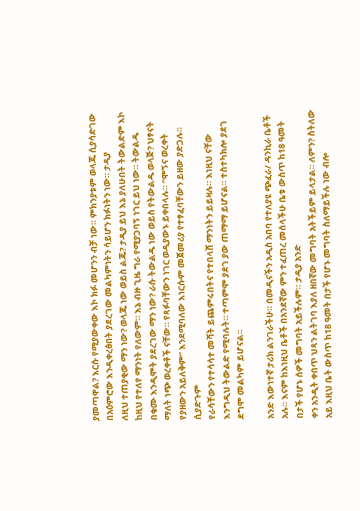ያመጣዋል? እርሱ የሚያውቀው እኮ ክፉ መሆንን ብቻ ነው። ምክንያቱም ወላጁ ሲያሳድገው በአዕምሮው እንዲቀረፅበት ያደረገው መልካምነትን ሳይሆን ክፉነትን ነው። ታዲያ
ለዚህ ተጠያቂው ማን ነው? ወላጁ ነው ወይስ ልጁ? ታዲያ ይህ እኔ ያለሁበት ትውልድም እኮ ከዚህ የተለየ ማንነት የለውም። እኔ ብዙ ጊዜ ግራ የሚያጋባኝ ነገር ይህ ነው። ትውልዱ በቁሙ እንዲሞት ያደረገው ማን ነው? ራሱ ትውልዱ ነው ወይስ የትውልዱ ወላጅ? ህፃናት ማለት ነጭ ወረቀቶች ናቸው። የጻፉባቸውን ነገር ወዲያውኑ ይቀበላሉ። “ሞኝና ወረቀት የያዘውን አይለቅም” እንደሚባለው እነርሱም መጀመሪያ የተፃፈባቸውን ይዘው ያድጋሉ። ሲያድጉም
የራሳቸውን የተሳሳተ መሻት ይጨምሩበትና የተበላሸ ማንነትን ይይዛሉ። እነዚህ ናቸው እንግዲህ ትውልድ የሚባሉት። ተጣምሞ ያደገ ያው ጠማማ ይሆናል። ተስተካክሎ ያደገ ደግሞ መልካም ይሆናል።

አንድ እውነተኛ ታሪክ ልንገራችሁ። በመዲናችን አዲስ አበባ የተለያዩ ጭፈራ/ ዳንኪራ ቤቶች አሉ። እናም ከእነዚህ ቤቶች በአንደኛው ምን ተፈጠረ መሰላችሁ ቤቱ ውስጥ ከ18 ዓመት በታች የሆኑ ሰዎች መግባት አይችሉም። ታዲያ አንድ
ቀን አንዲት ቀበጥ ህጻን ልትገባ እያለ ዘበኛው መግባት አትችይም ይላታል። ለምን? ስትለው አይ እዚህ ቤት ውስጥ ከ18 ዓመት በታች የሆኑ መግባት ስለማይችሉ ነው ብሎ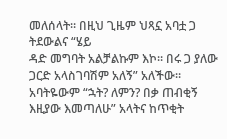መለሰላት። በዚህ ጊዜም ህጻኗ አባቷ ጋ ትደውልና “ሄይ
ዳድ መግባት አልቻልኩም እኮ። በሩ ጋ ያለው ጋርድ አላስገባሽም አለኝ” አለችው። አባትዬውም “ኋት? ለምን? በቃ ጠብቂኝ እዚያው እመጣለሁ” አላትና ከጥቂት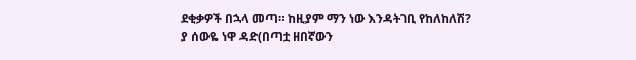ደቂቃዎች በኋላ መጣ። ከዚያም ማን ነው እንዳትገቢ የከለከለሽ?
ያ ሰውዬ ነዋ ዳድ(በጣቷ ዘበኛውን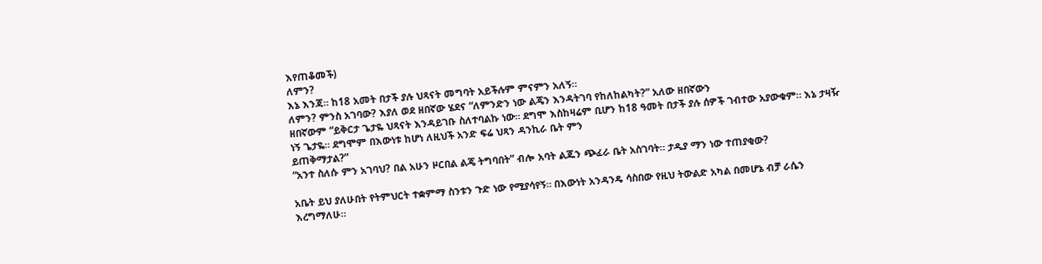እየጠቆመች)
ለምን?
እኔ እንጃ። ከ18 አመት በታች ያሉ ህጻናት መግባት አይችሉም ምናምን አለኝ።
ለምን? ምንስ አገባው? እያለ ወደ ዘበኛው ሄደና “ለምንድን ነው ልጄን እንዳትገባ የከለከልካት?” አለው ዘበኛውን
ዘበኛውም “ይቅርታ ጌታዬ ህጻናት እንዳይገቡ ስለተባልኩ ነው። ደግሞ እስከዛሬም ቢሆን ከ18 ዓመት በታች ያሉ ሰዎች ገብተው አያውቁም። እኔ ታዛዥ ነኝ ጌታዬ። ደግሞም በእውነቱ ከሆነ ለዚህች አንድ ፍሬ ህጻን ዳንኪራ ቤት ምን
ይጠቅማታል?”
“አንተ ስለሱ ምን አገባህ? በል አሁን ዞርበል ልጄ ትግባበት” ብሎ አባት ልጁን ጭፈራ ቤት አስገባት። ታዲያ ማን ነው ተጠያቂው?

አቤት ይህ ያለሁበት የትምህርት ተቋምማ ስንቱን ጉድ ነው የሚያሳየኝ። በእውነት አንዳንዴ ሳስበው የዚህ ትውልድ አካል በመሆኔ ብቻ ራሴን እረግማለሁ።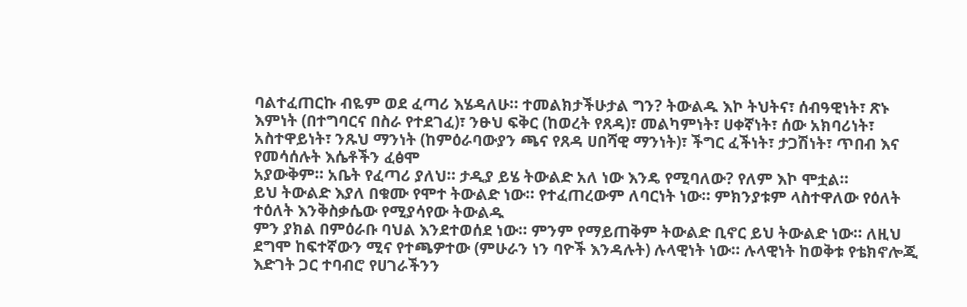ባልተፈጠርኩ ብዬም ወደ ፈጣሪ እሄዳለሁ። ተመልክታችሁታል ግን? ትውልዱ እኮ ትህትና፣ ሰብዓዊነት፣ ጽኑ እምነት (በተግባርና በስራ የተደገፈ)፣ ንፁህ ፍቅር (ከወረት የጸዳ)፣ መልካምነት፣ ሀቀኛነት፣ ሰው አክባሪነት፣ አስተዋይነት፣ ንጹህ ማንነት (ከምዕራባውያን ጫና የጸዳ ሀበሻዊ ማንነት)፣ ችግር ፈችነት፣ ታጋሽነት፣ ጥበብ እና የመሳሰሉት እሴቶችን ፈፅሞ
አያውቅም። አቤት የፈጣሪ ያለህ። ታዲያ ይሄ ትውልድ አለ ነው እንዴ የሚባለው? የለም እኮ ሞቷል።
ይህ ትውልድ እያለ በቁሙ የሞተ ትውልድ ነው። የተፈጠረውም ለባርነት ነው። ምክንያቱም ላስተዋለው የዕለት ተዕለት እንቅስቃሴው የሚያሳየው ትውልዱ
ምን ያክል በምዕራቡ ባህል እንደተወሰደ ነው። ምንም የማይጠቅም ትውልድ ቢኖር ይህ ትውልድ ነው። ለዚህ ደግሞ ከፍተኛውን ሚና የተጫዎተው (ምሁራን ነን ባዮች እንዳሉት) ሉላዊነት ነው። ሉላዊነት ከወቅቱ የቴክኖሎጂ እድገት ጋር ተባብሮ የሀገራችንን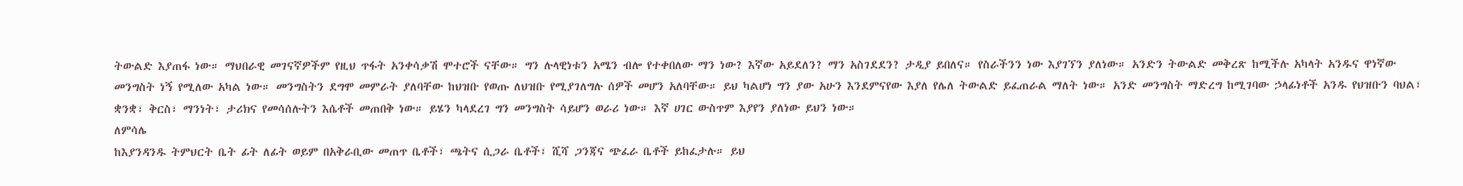ትውልድ እያጠፋ ነው። ማህበራዊ መገናኛዎችም የዚህ ጥፋት አንቀሳቃሽ ሞተሮች ናቸው። ግን ሉላዊነቱን አሜን ብሎ የተቀበለው ማን ነው? እኛው አይደለን? ማን አስገደደን? ታዲያ ይበለና። የስራችንን ነው እያገኘን ያለነው። አንድን ትውልድ መቅረጽ ከሚችሉ አካላት አንዱና ዋነኛው መንግስት ነኝ የሚለው አካል ነው። መንግስትን ደግሞ መምራት ያለባቸው ከህዝቡ የወጡ ለህዝቡ የሚያገለግሉ ሰዎች መሆን አለባቸው። ይህ ካልሆነ ግን ያው አሁን እንደምናየው እያለ የሌለ ትውልድ ይፈጠራል ማለት ነው። አንድ መንግስት ማድረግ ከሚገባው ኃላፊነቶች አንዱ የህዝቡን ባህል፣ ቋንቋ፣ ቅርስ፣ ማንነት፣ ታሪክና የመሳሰሉትን እሴቶች መጠበቅ ነው። ይሄን ካላደረገ ግን መንግስት ሳይሆን ወራሪ ነው። እኛ ሀገር ውስጥም እያየን ያለነው ይህን ነው።
ለምሳሌ
ከእያንዳንዱ ትምህርት ቤት ፊት ለፊት ወይም በአቅራቢው መጠጥ ቤቶች፣ ጫትና ሲጋራ ቤቶች፣ ሺሻ ጋንጃና ጭፈራ ቤቶች ይከፈታሉ። ይህ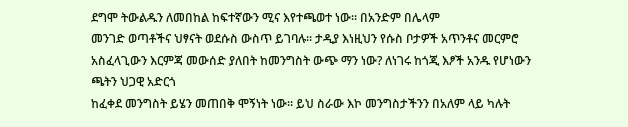ደግሞ ትውልዱን ለመበከል ከፍተኛውን ሚና እየተጫወተ ነው። በአንድም በሌላም
መንገድ ወጣቶችና ህፃናት ወደሱስ ውስጥ ይገባሉ። ታዲያ እነዚህን የሱስ ቦታዎች አጥንቶና መርምሮ አስፈላጊውን እርምጃ መውሰድ ያለበት ከመንግስት ውጭ ማን ነው? ለነገሩ ከጎጂ እፆች አንዱ የሆነውን ጫትን ህጋዊ አድርጎ
ከፈቀደ መንግስት ይሄን መጠበቅ ሞኝነት ነው። ይህ ስራው እኮ መንግስታችንን በአለም ላይ ካሉት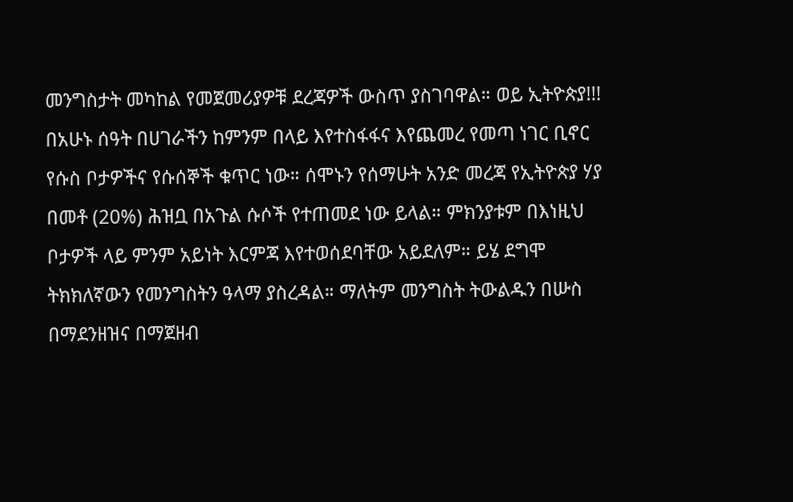መንግስታት መካከል የመጀመሪያዎቹ ደረጃዎች ውስጥ ያስገባዋል። ወይ ኢትዮጵያ!!!
በአሁኑ ሰዓት በሀገራችን ከምንም በላይ እየተስፋፋና እየጨመረ የመጣ ነገር ቢኖር የሱስ ቦታዎችና የሱሰኞች ቁጥር ነው። ሰሞኑን የሰማሁት አንድ መረጃ የኢትዮጵያ ሃያ በመቶ (20%) ሕዝቧ በአጉል ሱሶች የተጠመደ ነው ይላል። ምክንያቱም በእነዚህ ቦታዎች ላይ ምንም አይነት እርምጃ እየተወሰደባቸው አይደለም። ይሄ ደግሞ ትክክለኛውን የመንግስትን ዓላማ ያስረዳል። ማለትም መንግስት ትውልዱን በሡስ በማደንዘዝና በማጀዘብ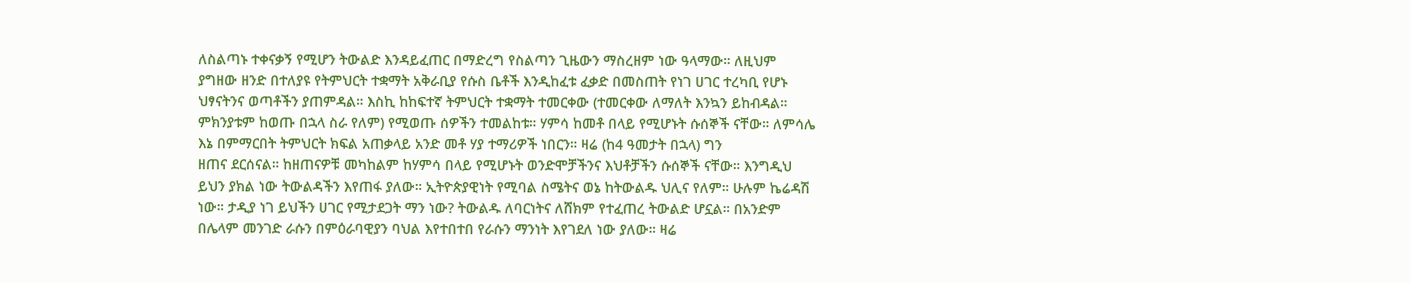ለስልጣኑ ተቀናቃኝ የሚሆን ትውልድ እንዳይፈጠር በማድረግ የስልጣን ጊዜውን ማስረዘም ነው ዓላማው። ለዚህም ያግዘው ዘንድ በተለያዩ የትምህርት ተቋማት አቅራቢያ የሱስ ቤቶች እንዲከፈቱ ፈቃድ በመስጠት የነገ ሀገር ተረካቢ የሆኑ ህፃናትንና ወጣቶችን ያጠምዳል። እስኪ ከከፍተኛ ትምህርት ተቋማት ተመርቀው (ተመርቀው ለማለት እንኳን ይከብዳል። ምክንያቱም ከወጡ በኋላ ስራ የለም) የሚወጡ ሰዎችን ተመልከቱ። ሃምሳ ከመቶ በላይ የሚሆኑት ሱሰኞች ናቸው። ለምሳሌ እኔ በምማርበት ትምህርት ክፍል አጠቃላይ አንድ መቶ ሃያ ተማሪዎች ነበርን። ዛሬ (ከ4 ዓመታት በኋላ) ግን
ዘጠና ደርሰናል። ከዘጠናዎቹ መካከልም ከሃምሳ በላይ የሚሆኑት ወንድሞቻችንና እህቶቻችን ሱሰኞች ናቸው። እንግዲህ ይህን ያክል ነው ትውልዳችን እየጠፋ ያለው። ኢትዮጵያዊነት የሚባል ስሜትና ወኔ ከትውልዱ ህሊና የለም። ሁሉም ኬሬዳሽ ነው። ታዲያ ነገ ይህችን ሀገር የሚታደጋት ማን ነው? ትውልዱ ለባርነትና ለሸክም የተፈጠረ ትውልድ ሆኗል። በአንድም በሌላም መንገድ ራሱን በምዕራባዊያን ባህል እየተበተበ የራሱን ማንነት እየገደለ ነው ያለው። ዛሬ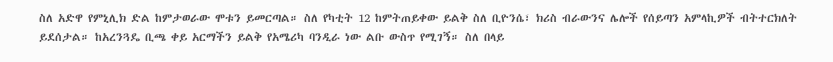ስለ አድዋ የምኒሊክ ድል ከምታወራው ሞቱን ይመርጣል። ስለ የካቲት 12 ከምትጠይቀው ይልቅ ስለ ቢዮንሴ፣ ክሪስ ብራውንና ሌሎች የሰይጣን አምላኪዎች ብትተርክለት ይደሰታል። ከአረንጓዴ ቢጫ ቀይ አርማችን ይልቅ የአሜሪካ ባንዲራ ነው ልቡ ውስጥ የሚገኝ። ስለ በላይ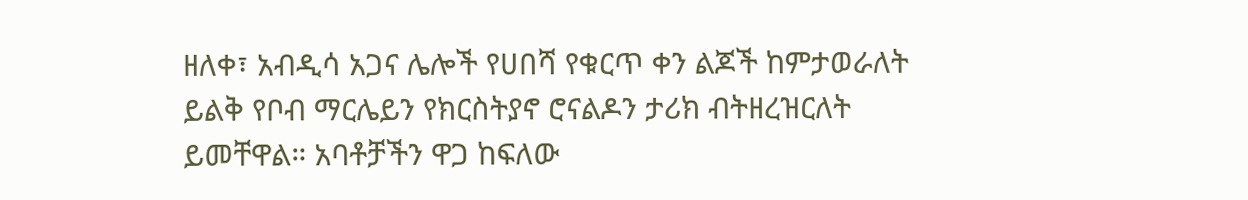ዘለቀ፣ አብዲሳ አጋና ሌሎች የሀበሻ የቁርጥ ቀን ልጆች ከምታወራለት ይልቅ የቦብ ማርሌይን የክርስትያኖ ሮናልዶን ታሪክ ብትዘረዝርለት ይመቸዋል። አባቶቻችን ዋጋ ከፍለው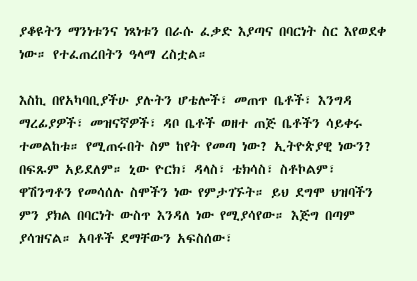ያቆዩትን ማንነቱንና ነጻነቱን በራሱ ፈቃድ እያጣና በባርነት ስር እየወደቀ ነው። የተፈጠረበትን ዓላማ ረስቷል።

እስኪ በየአካባቢያችሁ ያሉትን ሆቴሎች፣ መጠጥ ቤቶች፣ እንግዳ ማረፊያዎች፣ መዝናኛዎች፣ ዳቦ ቤቶች ወዘተ ጠጅ ቤቶችን ሳይቀሩ ተመልከቱ። የሚጠሩበት ስም ከየት የመጣ ነው? ኢትዮጵያዊ ነውን? በፍጹም አይደለም። ኒው ዮርክ፣ ዳላስ፣ ቴክሳስ፣ ስቶኮልም፣ ዋሽንግቶን የመሳሰሉ ስሞችን ነው የምታገኙት። ይህ ደግሞ ህዝባችን ምን ያክል በባርነት ውስጥ እንዳለ ነው የሚያሳየው። እጅግ በጣም ያሳዝናል። አባቶች ደማቸውን አፍስሰው፣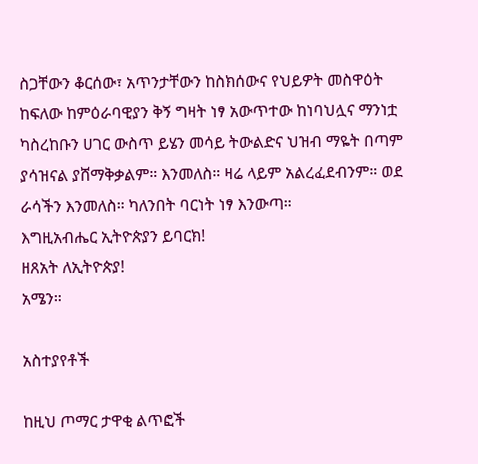ስጋቸውን ቆርሰው፣ አጥንታቸውን ከስክሰውና የህይዎት መስዋዕት ከፍለው ከምዕራባዊያን ቅኝ ግዛት ነፃ አውጥተው ከነባህሏና ማንነቷ ካስረከቡን ሀገር ውስጥ ይሄን መሳይ ትውልድና ህዝብ ማዬት በጣም ያሳዝናል ያሸማቅቃልም። እንመለስ። ዛሬ ላይም አልረፈደብንም። ወደ ራሳችን እንመለስ። ካለንበት ባርነት ነፃ እንውጣ።
እግዚአብሔር ኢትዮጵያን ይባርክ!
ዘጸአት ለኢትዮጵያ!
አሜን።

አስተያየቶች

ከዚህ ጦማር ታዋቂ ልጥፎች